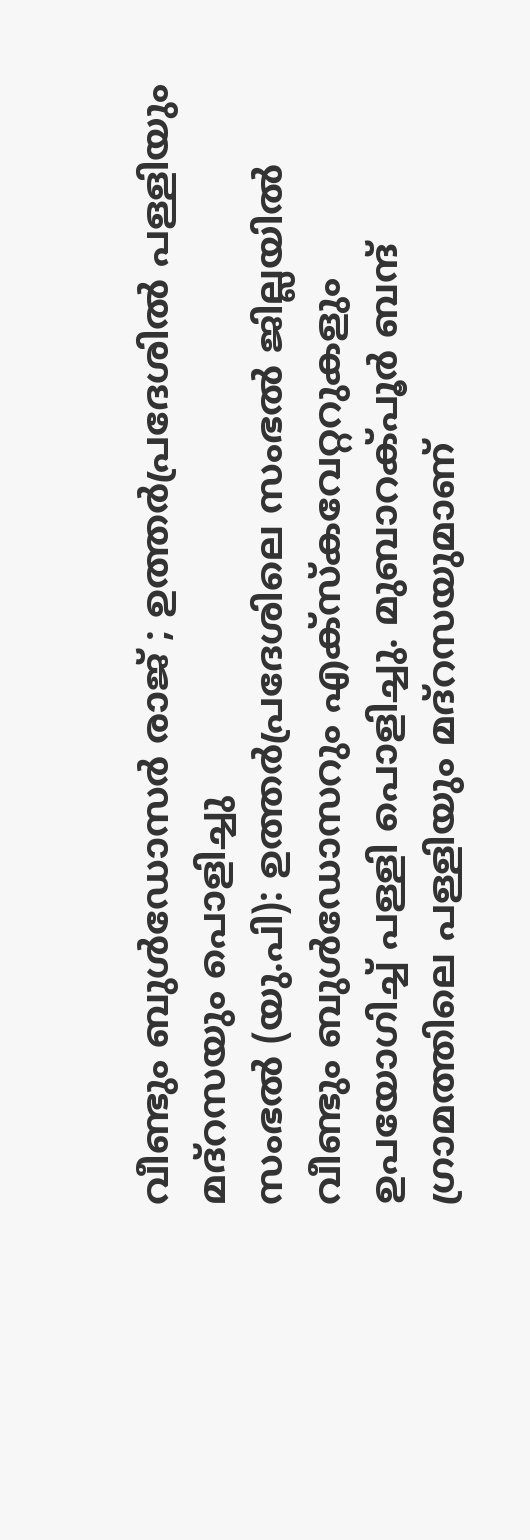വീണ്ടും ബുൾഡോസർ രാജ് ; ഉത്തർപ്രദേശിൽ പള്ളിയും മദ്റസയും പൊളിച്ചു
സംഭൽ (യു.പി): ഉത്തർപ്രദേശിലെ സംഭൽ ജില്ലയിൽ വീണ്ടും ബുൾഡോസറും എക്സ്കവേറ്ററുകളും ഉപയോഗിച്ച് പള്ളി പൊളിച്ചു. മുബാറക്പൂർ ബന്ദ് ഗ്രാമത്തിലെ പള്ളിയും മദ്റസയുമാണ്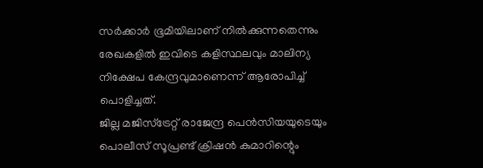സർക്കാർ ഭൂമിയിലാണ് നിൽക്കുന്നതെന്നും രേഖകളിൽ ഇവിടെ കളിസ്ഥലവും മാലിന്യ നിക്ഷേപ കേന്ദ്രവുമാണെന്ന് ആരോപിച്ച് പൊളിച്ചത്.
ജില്ല മജിസ്ട്രേറ്റ് രാജേന്ദ്ര പെൻസിയയുടെയും പൊലീസ് സൂപ്രണ്ട് ക്രിഷൻ കുമാറിന്റെും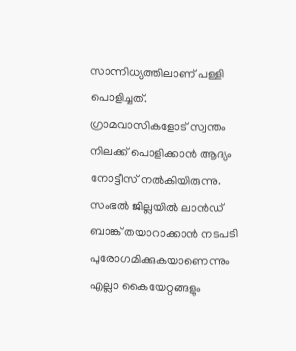സാന്നിധ്യത്തിലാണ് പള്ളി പൊളിച്ചത്. ഗ്രാമവാസികളോട് സ്വന്തം നിലക്ക് പൊളിക്കാൻ ആദ്യം നോട്ടീസ് നൽകിയിരുന്നു.
സംഭൽ ജില്ലയിൽ ലാൻഡ് ബാങ്ക് തയാറാക്കാൻ നടപടി പുരോഗമിക്കുകയാണെന്നും എല്ലാ കൈയേറ്റങ്ങളും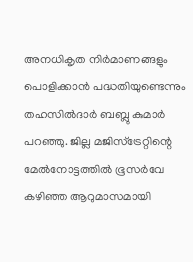അനധികൃത നിർമാണങ്ങളും പൊളിക്കാൻ പദ്ധതിയുണ്ടെന്നും തഹസിൽദാർ ബബ്ലു കുമാർ പറഞ്ഞു. ജില്ല മജിസ്ട്രേറ്റിന്റെ മേൽനോട്ടത്തിൽ ഭൂസർവേ കഴിഞ്ഞ ആറുമാസമായി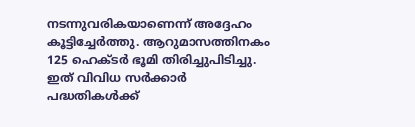നടന്നുവരികയാണെന്ന് അദ്ദേഹം കൂട്ടിച്ചേർത്തു. ആറുമാസത്തിനകം 125 ഹെക്ടർ ഭൂമി തിരിച്ചുപിടിച്ചു. ഇത് വിവിധ സർക്കാർ പദ്ധതികൾക്ക്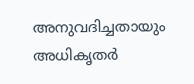അനുവദിച്ചതായും അധികൃതർ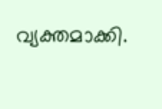വ്യക്തമാക്കി.